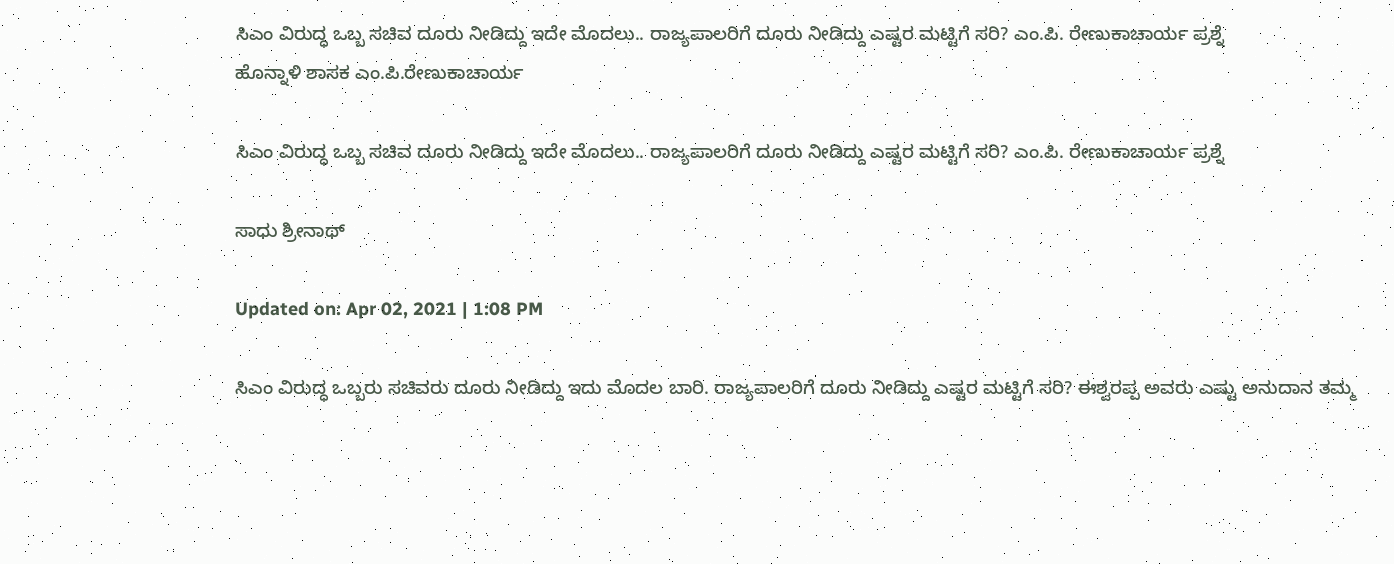ಸಿಎಂ ವಿರುದ್ಧ ಒಬ್ಬ ಸಚಿವ ದೂರು ನೀಡಿದ್ದು ಇದೇ ಮೊದಲು.. ರಾಜ್ಯಪಾಲರಿಗೆ ದೂರು ನೀಡಿದ್ದು ಎಷ್ಟರ ಮಟ್ಟಿಗೆ ಸರಿ? ಎಂ.ಪಿ. ರೇಣುಕಾಚಾರ್ಯ ಪ್ರಶ್ನೆ
ಹೊನ್ನಾಳಿ ಶಾಸಕ ಎಂ.ಪಿ.ರೇಣುಕಾಚಾರ್ಯ

ಸಿಎಂ ವಿರುದ್ಧ ಒಬ್ಬ ಸಚಿವ ದೂರು ನೀಡಿದ್ದು ಇದೇ ಮೊದಲು.. ರಾಜ್ಯಪಾಲರಿಗೆ ದೂರು ನೀಡಿದ್ದು ಎಷ್ಟರ ಮಟ್ಟಿಗೆ ಸರಿ? ಎಂ.ಪಿ. ರೇಣುಕಾಚಾರ್ಯ ಪ್ರಶ್ನೆ

ಸಾಧು ಶ್ರೀನಾಥ್

Updated on: Apr 02, 2021 | 1:08 PM

ಸಿಎಂ ವಿರುದ್ಧ ಒಬ್ಬರು ಸಚಿವರು ದೂರು ನೀಡಿದ್ದು ಇದು ಮೊದಲ ಬಾರಿ. ರಾಜ್ಯಪಾಲರಿಗೆ ದೂರು ನೀಡಿದ್ದು ಎಷ್ಟರ ಮಟ್ಟಿಗೆ ಸರಿ? ಈಶ್ವರಪ್ಪ ಅವರು ಎಷ್ಟು ಅನುದಾನ ತಮ್ಮ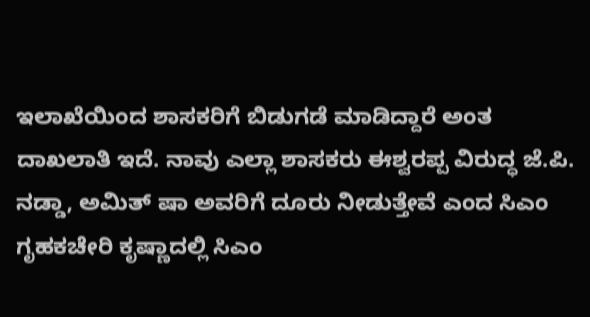ಇಲಾಖೆಯಿಂದ ಶಾಸಕರಿಗೆ ಬಿಡುಗಡೆ ಮಾಡಿದ್ದಾರೆ ಅಂತ ದಾಖಲಾತಿ ಇದೆ. ನಾವು ಎಲ್ಲಾ ಶಾಸಕರು ಈಶ್ವರಪ್ಪ ವಿರುದ್ಧ ಜೆ.ಪಿ‌. ನಡ್ಡಾ, ಅಮಿತ್ ಷಾ ಅವರಿಗೆ ದೂರು ನೀಡುತ್ತೇವೆ ಎಂದ ಸಿಎಂ ಗೃಹಕಚೇರಿ ಕೃಷ್ಣಾದಲ್ಲಿ ಸಿಎಂ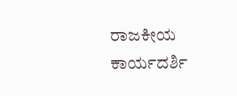ರಾಜಕೀಯ ಕಾರ್ಯದರ್ಶಿ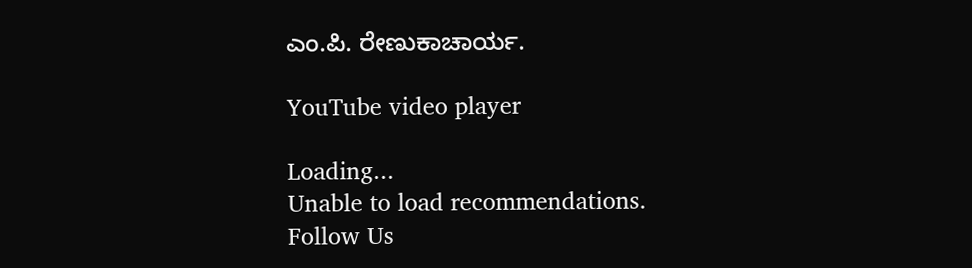ಎಂ.ಪಿ. ರೇಣುಕಾಚಾರ್ಯ.

YouTube video player

Loading...
Unable to load recommendations.
Follow Us